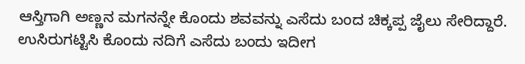ಆಸ್ತಿಗಾಗಿ ಅಣ್ಣನ ಮಗನನ್ನೇ ಕೊಂದು ಶವವನ್ನು ಎಸೆದು ಬಂದ ಚಿಕ್ಕಪ್ಪ ಜೈಲು ಸೇರಿದ್ದಾರೆ. ಉಸಿರುಗಟ್ಟಿಸಿ ಕೊಂದು ನದಿಗೆ ಎಸೆದು ಬಂದು ಇದೀಗ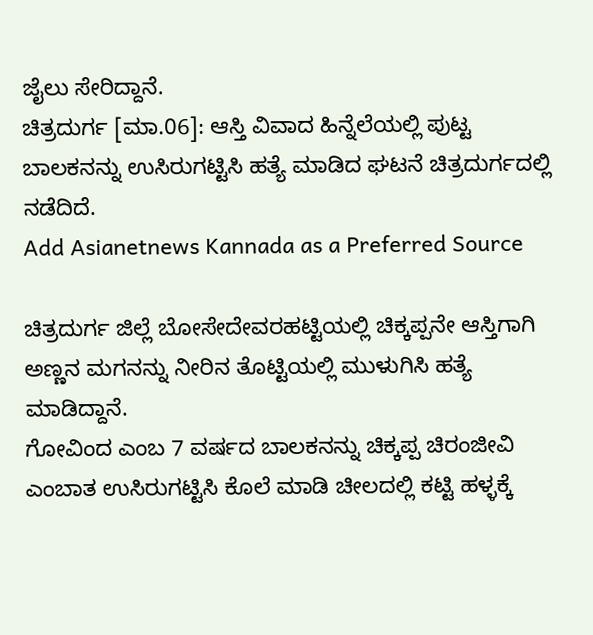ಜೈಲು ಸೇರಿದ್ದಾನೆ.
ಚಿತ್ರದುರ್ಗ [ಮಾ.06]: ಆಸ್ತಿ ವಿವಾದ ಹಿನ್ನೆಲೆಯಲ್ಲಿ ಪುಟ್ಟ ಬಾಲಕನನ್ನು ಉಸಿರುಗಟ್ಟಿಸಿ ಹತ್ಯೆ ಮಾಡಿದ ಘಟನೆ ಚಿತ್ರದುರ್ಗದಲ್ಲಿ ನಡೆದಿದೆ.
Add Asianetnews Kannada as a Preferred Source

ಚಿತ್ರದುರ್ಗ ಜಿಲ್ಲೆ ಬೋಸೇದೇವರಹಟ್ಟಿಯಲ್ಲಿ ಚಿಕ್ಕಪ್ಪನೇ ಆಸ್ತಿಗಾಗಿ ಅಣ್ಣನ ಮಗನನ್ನು ನೀರಿನ ತೊಟ್ಟಿಯಲ್ಲಿ ಮುಳುಗಿಸಿ ಹತ್ಯೆ ಮಾಡಿದ್ದಾನೆ.
ಗೋವಿಂದ ಎಂಬ 7 ವರ್ಷದ ಬಾಲಕನನ್ನು ಚಿಕ್ಕಪ್ಪ ಚಿರಂಜೀವಿ ಎಂಬಾತ ಉಸಿರುಗಟ್ಟಿಸಿ ಕೊಲೆ ಮಾಡಿ ಚೀಲದಲ್ಲಿ ಕಟ್ಟಿ ಹಳ್ಳಕ್ಕೆ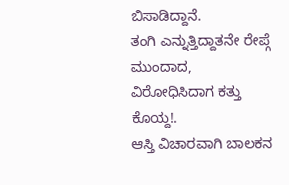ಬಿಸಾಡಿದ್ದಾನೆ.
ತಂಗಿ ಎನ್ನುತ್ತಿದ್ದಾತನೇ ರೇಪ್ಗೆ ಮುಂದಾದ, ವಿರೋಧಿಸಿದಾಗ ಕತ್ತು ಕೊಯ್ದ!.
ಆಸ್ತಿ ವಿಚಾರವಾಗಿ ಬಾಲಕನ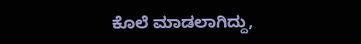ಕೊಲೆ ಮಾಡಲಾಗಿದ್ದು,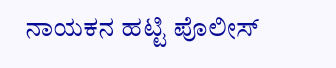ನಾಯಕನ ಹಟ್ಟಿ ಪೊಲೀಸ್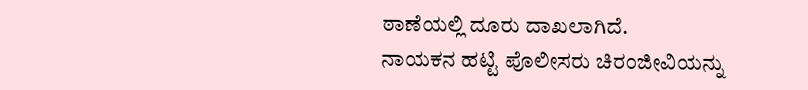ಠಾಣೆಯಲ್ಲಿ ದೂರು ದಾಖಲಾಗಿದೆ.
ನಾಯಕನ ಹಟ್ಟಿ ಪೊಲೀಸರು ಚಿರಂಜೀವಿಯನ್ನು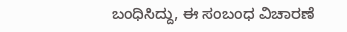ಬಂಧಿಸಿದ್ದು, ಈ ಸಂಬಂಧ ವಿಚಾರಣೆ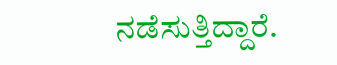ನಡೆಸುತ್ತಿದ್ದಾರೆ.